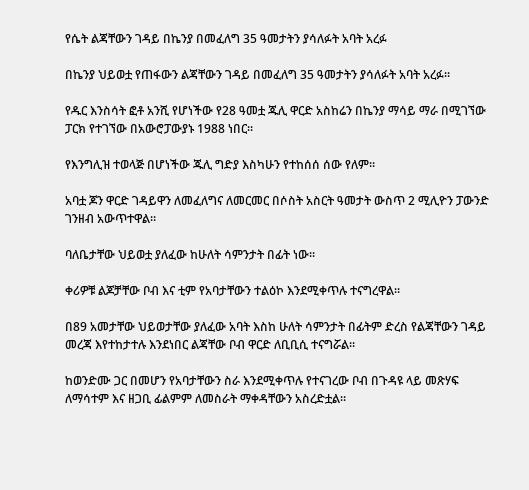የሴት ልጃቸውን ገዳይ በኬንያ በመፈለግ 35 ዓመታትን ያሳለፉት አባት አረፉ

በኬንያ ህይወቷ የጠፋውን ልጃቸውን ገዳይ በመፈለግ 35 ዓመታትን ያሳለፉት አባት አረፉ።

የዱር እንስሳት ፎቶ አንሺ የሆነችው የ28 ዓመቷ ጁሊ ዋርድ አስከሬን በኬንያ ማሳይ ማራ በሚገኘው ፓርክ የተገኘው በአውሮፓውያኑ 1988 ነበር።

የእንግሊዝ ተወላጅ በሆነችው ጁሊ ግድያ እስካሁን የተከሰሰ ሰው የለም።

አባቷ ጆን ዋርድ ገዳይዋን ለመፈለግና ለመርመር በሶስት አስርት ዓመታት ውስጥ 2 ሚሊዮን ፓውንድ ገንዘብ አውጥተዋል።

ባለቤታቸው ህይወቷ ያለፈው ከሁለት ሳምንታት በፊት ነው።

ቀሪዎቹ ልጆቻቸው ቦብ እና ቲም የአባታቸውን ተልዕኮ እንደሚቀጥሉ ተናግረዋል።

በ89 አመታቸው ህይወታቸው ያለፈው አባት እስከ ሁለት ሳምንታት በፊትም ድረስ የልጃቸውን ገዳይ መረጃ እየተከታተሉ እንደነበር ልጃቸው ቦብ ዋርድ ለቢቢሲ ተናግሯል።

ከወንድሙ ጋር በመሆን የአባታቸውን ስራ እንደሚቀጥሉ የተናገረው ቦብ በጉዳዩ ላይ መጽሃፍ ለማሳተም እና ዘጋቢ ፊልምም ለመስራት ማቀዳቸውን አስረድቷል።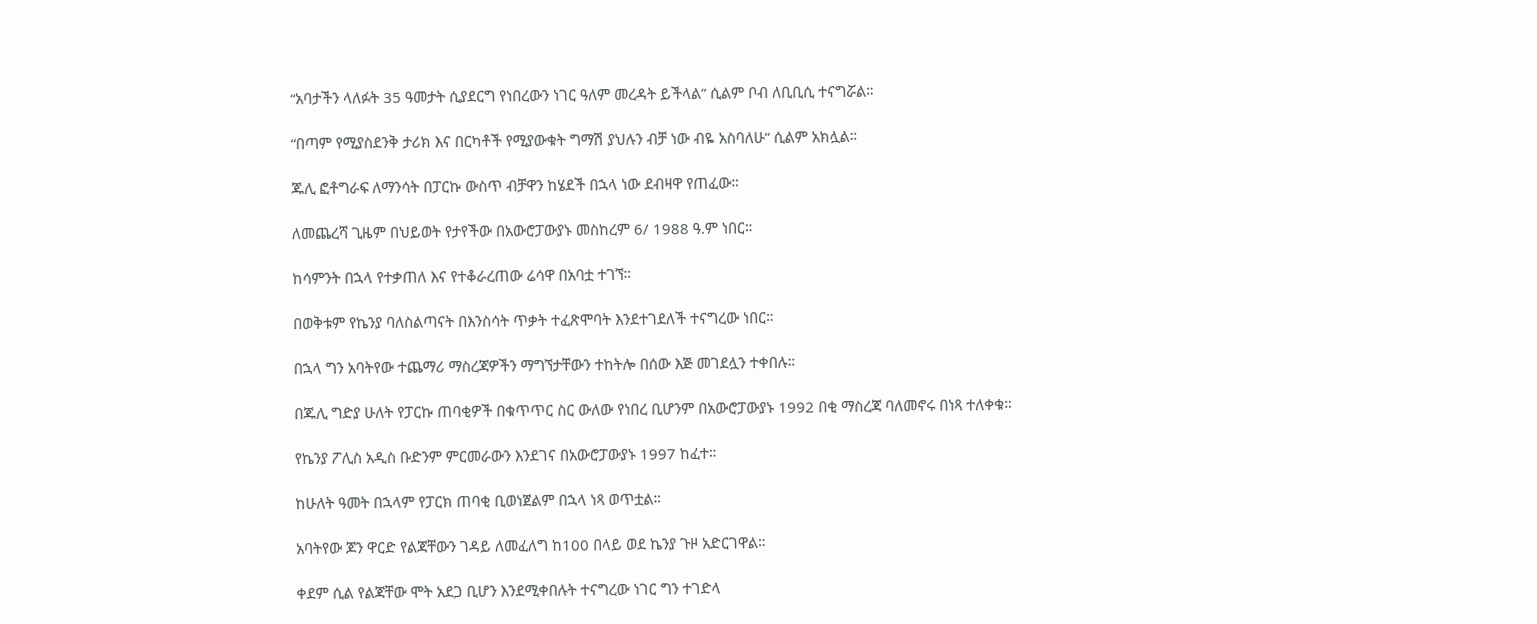“አባታችን ላለፉት 35 ዓመታት ሲያደርግ የነበረውን ነገር ዓለም መረዳት ይችላል” ሲልም ቦብ ለቢቢሲ ተናግሯል።

“በጣም የሚያስደንቅ ታሪክ እና በርካቶች የሚያውቁት ግማሽ ያህሉን ብቻ ነው ብዬ አስባለሁ” ሲልም አክሏል።

ጁሊ ፎቶግራፍ ለማንሳት በፓርኩ ውስጥ ብቻዋን ከሄደች በኋላ ነው ደብዛዋ የጠፈው።

ለመጨረሻ ጊዜም በህይወት የታየችው በአውሮፓውያኑ መስከረም 6/ 1988 ዓ.ም ነበር።

ከሳምንት በኋላ የተቃጠለ እና የተቆራረጠው ሬሳዋ በአባቷ ተገኘ።

በወቅቱም የኬንያ ባለስልጣናት በእንስሳት ጥቃት ተፈጽሞባት እንደተገደለች ተናግረው ነበር።

በኋላ ግን አባትየው ተጨማሪ ማስረጃዎችን ማግኘታቸውን ተከትሎ በሰው እጅ መገደሏን ተቀበሉ።

በጁሊ ግድያ ሁለት የፓርኩ ጠባቂዎች በቁጥጥር ስር ውለው የነበረ ቢሆንም በአውሮፓውያኑ 1992 በቂ ማስረጃ ባለመኖሩ በነጻ ተለቀቁ።

የኬንያ ፖሊስ አዲስ ቡድንም ምርመራውን እንደገና በአውሮፓውያኑ 1997 ከፈተ።

ከሁለት ዓመት በኋላም የፓርክ ጠባቂ ቢወነጀልም በኋላ ነጻ ወጥቷል።

አባትየው ጆን ዋርድ የልጃቸውን ገዳይ ለመፈለግ ከ100 በላይ ወደ ኬንያ ጉዞ አድርገዋል።

ቀደም ሲል የልጃቸው ሞት አደጋ ቢሆን እንደሚቀበሉት ተናግረው ነገር ግን ተገድላ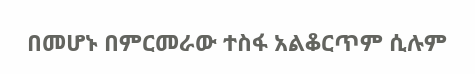በመሆኑ በምርመራው ተስፋ አልቆርጥም ሲሉም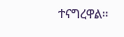ተናግረዋል።